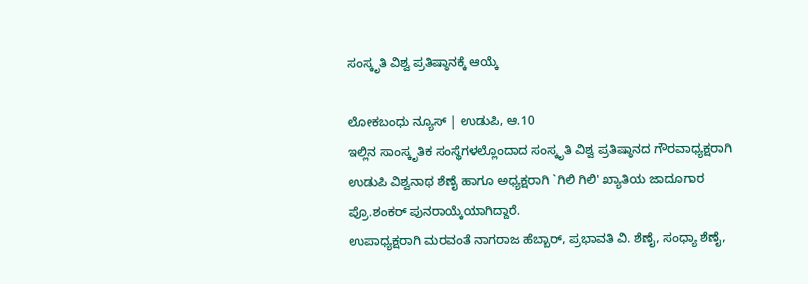ಸಂಸ್ಕೃತಿ ವಿಶ್ವ ಪ್ರತಿಷ್ಠಾನಕ್ಕೆ ಆಯ್ಕೆ

ಲೋಕಬಂಧು ನ್ಯೂಸ್ | ಉಡುಪಿ, ಆ.10
ಇಲ್ಲಿನ ಸಾಂಸ್ಕೃತಿಕ ಸಂಸ್ಥೆಗಳಲ್ಲೊಂದಾದ ಸಂಸ್ಕೃತಿ ವಿಶ್ವ ಪ್ರತಿಷ್ಠಾನದ ಗೌರವಾಧ್ಯಕ್ಷರಾಗಿ ಉಡುಪಿ ವಿಶ್ವನಾಥ ಶೆಣೈ ಹಾಗೂ ಅಧ್ಯಕ್ಷರಾಗಿ `ಗಿಲಿ ಗಿಲಿ' ಖ್ಯಾತಿಯ ಜಾದೂಗಾರ ಪ್ರೊ.ಶಂಕರ್ ಪುನರಾಯ್ಕೆಯಾಗಿದ್ದಾರೆ.
ಉಪಾಧ್ಯಕ್ಷರಾಗಿ ಮರವಂತೆ ನಾಗರಾಜ ಹೆಬ್ಬಾರ್, ಪ್ರಭಾವತಿ ವಿ. ಶೆಣೈ, ಸಂಧ್ಯಾ ಶೆಣೈ,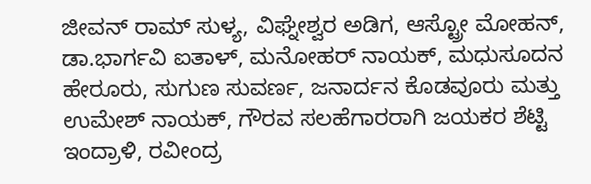ಜೀವನ್ ರಾಮ್ ಸುಳ್ಯ, ವಿಘ್ನೇಶ್ವರ ಅಡಿಗ, ಆಸ್ಟ್ರೋ ಮೋಹನ್, ಡಾ.ಭಾರ್ಗವಿ ಐತಾಳ್, ಮನೋಹರ್ ನಾಯಕ್, ಮಧುಸೂದನ ಹೇರೂರು, ಸುಗುಣ ಸುವರ್ಣ, ಜನಾರ್ದನ ಕೊಡವೂರು ಮತ್ತು ಉಮೇಶ್ ನಾಯಕ್, ಗೌರವ ಸಲಹೆಗಾರರಾಗಿ ಜಯಕರ ಶೆಟ್ಟಿ ಇಂದ್ರಾಳಿ, ರವೀಂದ್ರ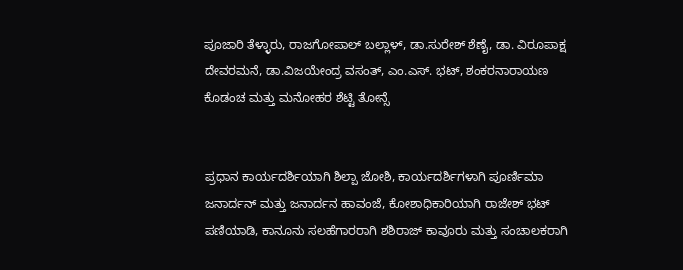ಪೂಜಾರಿ ತೆಳ್ಳಾರು, ರಾಜಗೋಪಾಲ್ ಬಲ್ಲಾಳ್, ಡಾ.ಸುರೇಶ್ ಶೆಣೈ, ಡಾ. ವಿರೂಪಾಕ್ಷ ದೇವರಮನೆ, ಡಾ.ವಿಜಯೇಂದ್ರ ವಸಂತ್, ಎಂ.ಎಸ್. ಭಟ್, ಶಂಕರನಾರಾಯಣ ಕೊಡಂಚ ಮತ್ತು ಮನೋಹರ ಶೆಟ್ಟಿ ತೋನ್ಸೆ


ಪ್ರಧಾನ ಕಾರ್ಯದರ್ಶಿಯಾಗಿ ಶಿಲ್ಪಾ ಜೋಶಿ, ಕಾರ್ಯದರ್ಶಿಗಳಾಗಿ ಪೂರ್ಣಿಮಾ ಜನಾರ್ದನ್ ಮತ್ತು ಜನಾರ್ದನ ಹಾವಂಜೆ, ಕೋಶಾಧಿಕಾರಿಯಾಗಿ ರಾಜೇಶ್ ಭಟ್ ಪಣಿಯಾಡಿ, ಕಾನೂನು ಸಲಹೆಗಾರರಾಗಿ ಶಶಿರಾಜ್ ಕಾವೂರು ಮತ್ತು ಸಂಚಾಲಕರಾಗಿ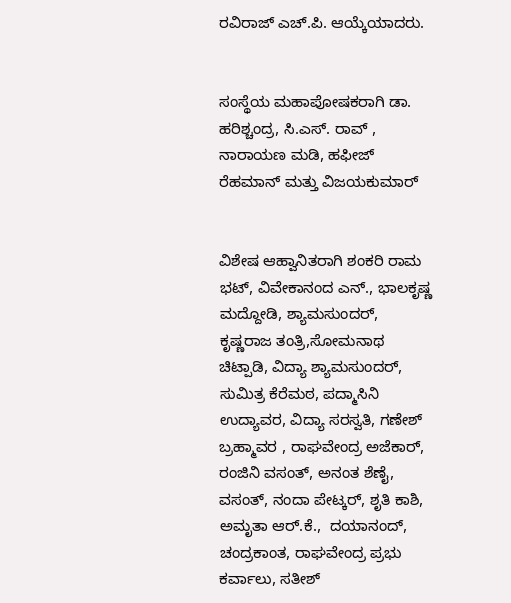ರವಿರಾಜ್ ಎಚ್.ಪಿ. ಆಯ್ಕೆಯಾದರು.


ಸಂಸ್ಥೆಯ ಮಹಾಪೋಷಕರಾಗಿ ಡಾ. ಹರಿಶ್ಚಂದ್ರ, ಸಿ.ಎಸ್. ರಾವ್ , ನಾರಾಯಣ ಮಡಿ, ಹಫೀಜ್ ರೆಹಮಾನ್ ಮತ್ತು ವಿಜಯಕುಮಾರ್


ವಿಶೇಷ ಆಹ್ವಾನಿತರಾಗಿ ಶಂಕರಿ ರಾಮ ಭಟ್, ವಿವೇಕಾನಂದ ಎನ್., ಭಾಲಕೃಷ್ಣ ಮದ್ದೋಡಿ, ಶ್ಯಾಮಸುಂದರ್, ಕೃಷ್ಣರಾಜ ತಂತ್ರಿ,ಸೋಮನಾಥ ಚಿಟ್ಪಾಡಿ, ವಿದ್ಯಾ ಶ್ಯಾಮಸುಂದರ್, ಸುಮಿತ್ರ ಕೆರೆಮಠ, ಪದ್ಮಾಸಿನಿ ಉದ್ಯಾವರ, ವಿದ್ಯಾ ಸರಸ್ವತಿ, ಗಣೇಶ್ ಬ್ರಹ್ಮಾವರ , ರಾಘವೇಂದ್ರ ಅಜೆಕಾರ್, ರಂಜಿನಿ ವಸಂತ್, ಅನಂತ ಶೆಣೈ, ವಸಂತ್, ನಂದಾ ಪೇಟ್ಕರ್, ಶೃತಿ ಕಾಶಿ, ಅಮೃತಾ ಆರ್.ಕೆ.,  ದಯಾನಂದ್, ಚಂದ್ರಕಾಂತ, ರಾಘವೇಂದ್ರ ಪ್ರಭು ಕರ್ವಾಲು, ಸತೀಶ್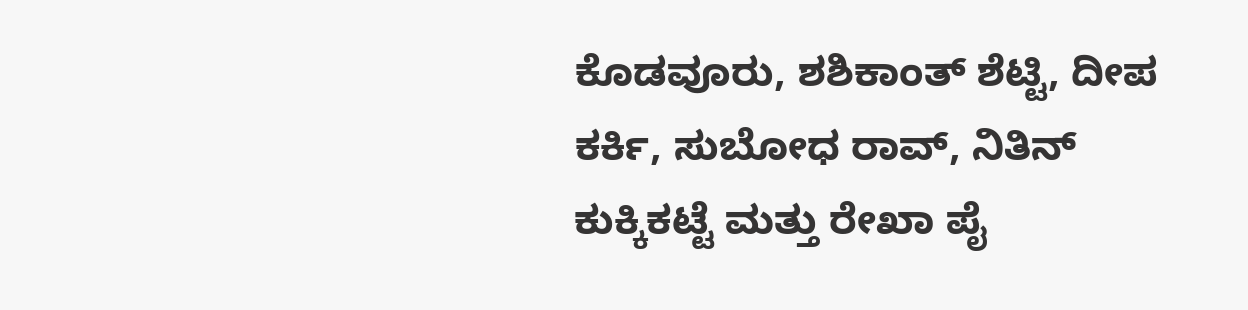ಕೊಡವೂರು, ಶಶಿಕಾಂತ್ ಶೆಟ್ಟಿ, ದೀಪ ಕರ್ಕಿ, ಸುಬೋಧ ರಾವ್, ನಿತಿನ್ ಕುಕ್ಕಿಕಟ್ಟೆ ಮತ್ತು ರೇಖಾ ಪೈ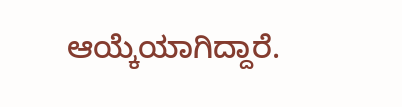ಆಯ್ಕೆಯಾಗಿದ್ದಾರೆ.